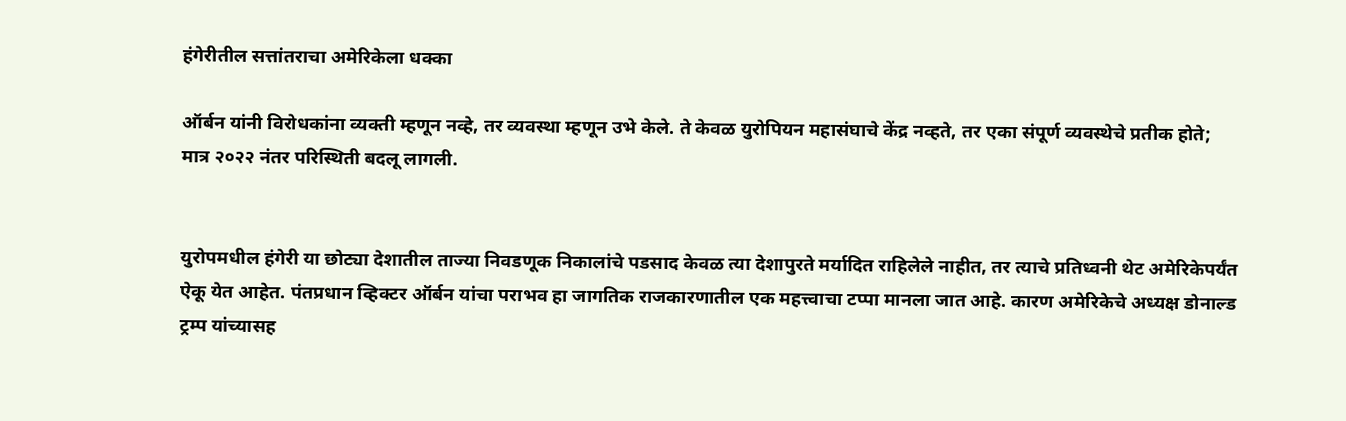हंगेरीतील सत्तांतराचा अमेरिकेला धक्का

ऑर्बन यांनी विरोधकांना व्यक्ती म्हणून नव्हे, तर व्यवस्था म्हणून उभे केले. ते केवळ युरोपियन महासंघाचे केंद्र नव्हते, तर एका संपूर्ण व्यवस्थेचे प्रतीक होते; मात्र २०२२ नंतर परिस्थिती बदलू लागली.


युरोपमधील हंगेरी या छोट्या देशातील ताज्या निवडणूक निकालांचे पडसाद केवळ त्या देशापुरते मर्यादित राहिलेले नाहीत, तर त्याचे प्रतिध्वनी थेट अमेरिकेपर्यंत ऐकू येत आहेत. पंतप्रधान व्हिक्टर ऑर्बन यांचा पराभव हा जागतिक राजकारणातील एक महत्त्वाचा टप्पा मानला जात आहे. कारण अमेरिकेचे अध्यक्ष डोनाल्ड ट्रम्प यांच्यासह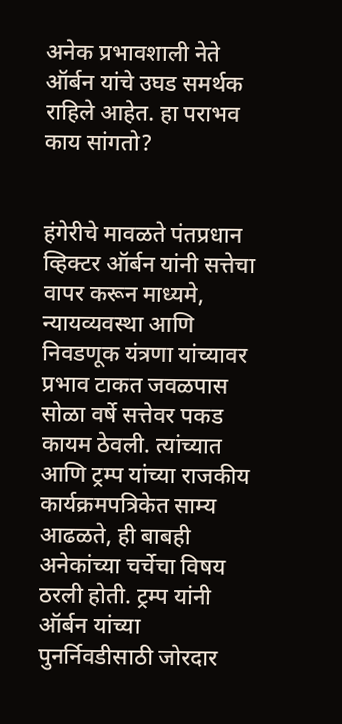अनेक प्रभावशाली नेते ऑर्बन यांचे उघड समर्थक राहिले आहेत. हा पराभव काय सांगतो?


हंगेरीचे मावळते पंतप्रधान व्हिक्टर ऑर्बन यांनी सत्तेचा वापर करून माध्यमे, न्यायव्यवस्था आणि निवडणूक यंत्रणा यांच्यावर प्रभाव टाकत जवळपास सोळा वर्षे सत्तेवर पकड कायम ठेवली. त्यांच्यात आणि ट्रम्प यांच्या राजकीय कार्यक्रमपत्रिकेत साम्य आढळते, ही बाबही अनेकांच्या चर्चेचा विषय ठरली होती. ट्रम्प यांनी ऑर्बन यांच्या पुनर्निवडीसाठी जोरदार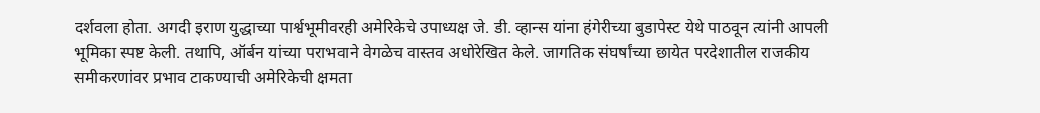दर्शवला होता. अगदी इराण युद्धाच्या पार्श्वभूमीवरही अमेरिकेचे उपाध्यक्ष जे. डी. व्हान्स यांना हंगेरीच्या बुडापेस्ट येथे पाठवून त्यांनी आपली भूमिका स्पष्ट केली. तथापि, ऑर्बन यांच्या पराभवाने वेगळेच वास्तव अधोरेखित केले. जागतिक संघर्षांच्या छायेत परदेशातील राजकीय समीकरणांवर प्रभाव टाकण्याची अमेरिकेची क्षमता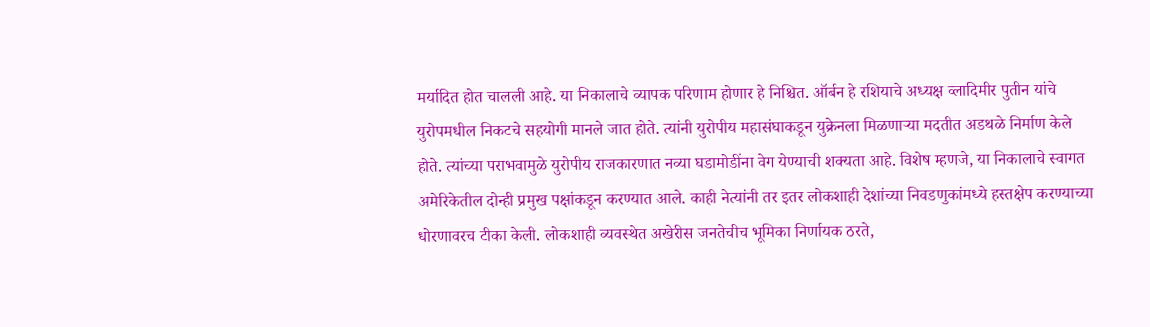मर्यादित होत चालली आहे. या निकालाचे व्यापक परिणाम होणार हे निश्चित. ऑर्बन हे रशियाचे अध्यक्ष व्लादिमीर पुतीन यांचे युरोपमधील निकटचे सहयोगी मानले जात होते. त्यांनी युरोपीय महासंघाकडून युक्रेनला मिळणाऱ्या मदतीत अडथळे निर्माण केले होते. त्यांच्या पराभवामुळे युरोपीय राजकारणात नव्या घडामोडींना वेग येण्याची शक्यता आहे. विशेष म्हणजे, या निकालाचे स्वागत अमेरिकेतील दोन्ही प्रमुख पक्षांकडून करण्यात आले. काही नेत्यांनी तर इतर लोकशाही देशांच्या निवडणुकांमध्ये हस्तक्षेप करण्याच्या धोरणावरच टीका केली. लोकशाही व्यवस्थेत अखेरीस जनतेचीच भूमिका निर्णायक ठरते,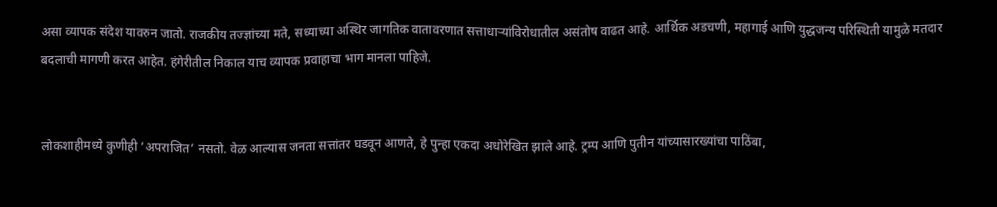असा व्यापक संदेश यावरुन जातो. राजकीय तज्ज्ञांच्या मते, सध्याच्या अस्थिर जागतिक वातावरणात सत्ताधाऱ्यांविरोधातील असंतोष वाढत आहे. आर्थिक अडचणी, महागाई आणि युद्धजन्य परिस्थिती यामुळे मतदार बदलाची मागणी करत आहेत. हंगेरीतील निकाल याच व्यापक प्रवाहाचा भाग मानला पाहिजे.


लोकशाहीमध्ये कुणीही ‘अपराजित’ नसतो. वेळ आल्यास जनता सत्तांतर घडवून आणते, हे पुन्हा एकदा अधोरेखित झाले आहे. ट्रम्प आणि पुतीन यांच्यासारख्यांचा पाठिंबा,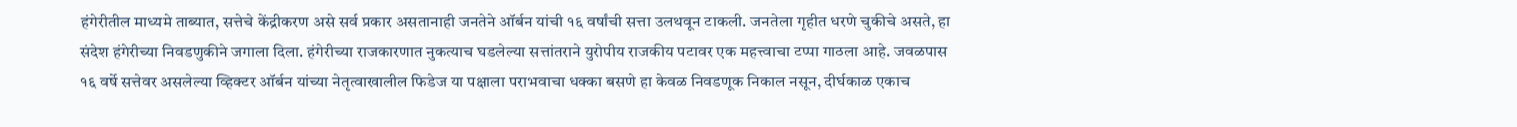हंगेरीतील माध्यमे ताब्यात, सत्तेचे केंद्रीकरण असे सर्व प्रकार असतानाही जनतेने ऑर्बन यांची १६ वर्षांची सत्ता उलथवून टाकली. जनतेला गृहीत धरणे चुकीचे असते, हा संदेश हंगेरीच्या निवडणुकीने जगाला दिला. हंगेरीच्या राजकारणात नुकत्याच घडलेल्या सत्तांतराने युरोपीय राजकीय पटावर एक महत्त्वाचा टप्पा गाठला आहे. जवळपास १६ वर्षे सत्तेवर असलेल्या व्हिक्टर ऑर्बन यांच्या नेतृत्वाखालील फिडेज या पक्षाला पराभवाचा धक्का बसणे हा केवळ निवडणूक निकाल नसून, दीर्घकाळ एकाच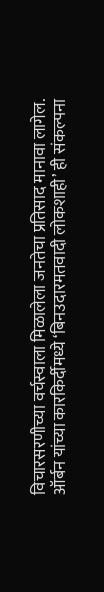विचारसरणीच्या वर्चस्वाला मिळालेला जनतेचा प्रतिसाद मानावा लागेल. ऑर्बन यांच्या कारकिर्दीमध्ये ‘बिनउदारमतवादी लोकशाही’ ही संकल्पना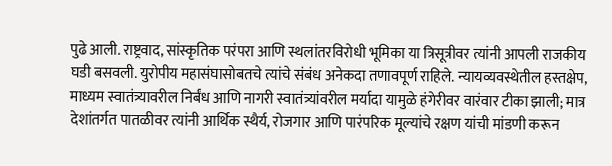पुढे आली. राष्ट्रवाद, सांस्कृतिक परंपरा आणि स्थलांतरविरोधी भूमिका या त्रिसूत्रीवर त्यांनी आपली राजकीय घडी बसवली. युरोपीय महासंघासोबतचे त्यांचे संबंध अनेकदा तणावपूर्ण राहिले. न्यायव्यवस्थेतील हस्तक्षेप, माध्यम स्वातंत्र्यावरील निर्बंध आणि नागरी स्वातंत्र्यांवरील मर्यादा यामुळे हंगेरीवर वारंवार टीका झाली; मात्र देशांतर्गत पातळीवर त्यांनी आर्थिक स्थैर्य, रोजगार आणि पारंपरिक मूल्यांचे रक्षण यांची मांडणी करून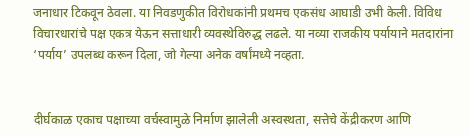जनाधार टिकवून ठेवला. या निवडणुकीत विरोधकांनी प्रथमच एकसंध आघाडी उभी केली. विविध विचारधारांचे पक्ष एकत्र येऊन सत्ताधारी व्यवस्थेविरुद्ध लढले. या नव्या राजकीय पर्यायाने मतदारांना ‘पर्याय’ उपलब्ध करून दिला, जो गेल्या अनेक वर्षांमध्ये नव्हता.


दीर्घकाळ एकाच पक्षाच्या वर्चस्वामुळे निर्माण झालेली अस्वस्थता, सत्तेचे केंद्रीकरण आणि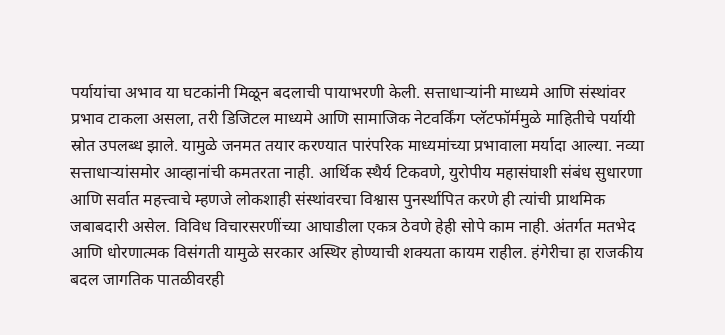पर्यायांचा अभाव या घटकांनी मिळून बदलाची पायाभरणी केली. सत्ताधाऱ्यांनी माध्यमे आणि संस्थांवर प्रभाव टाकला असला, तरी डिजिटल माध्यमे आणि सामाजिक नेटवर्किंग प्लॅटफॉर्ममुळे माहितीचे पर्यायी स्रोत उपलब्ध झाले. यामुळे जनमत तयार करण्यात पारंपरिक माध्यमांच्या प्रभावाला मर्यादा आल्या. नव्या सत्ताधाऱ्यांसमोर आव्हानांची कमतरता नाही. आर्थिक स्थैर्य टिकवणे, युरोपीय महासंघाशी संबंध सुधारणा आणि सर्वात महत्त्वाचे म्हणजे लोकशाही संस्थांवरचा विश्वास पुनर्स्थापित करणे ही त्यांची प्राथमिक जबाबदारी असेल. विविध विचारसरणींच्या आघाडीला एकत्र ठेवणे हेही सोपे काम नाही. अंतर्गत मतभेद आणि धोरणात्मक विसंगती यामुळे सरकार अस्थिर होण्याची शक्यता कायम राहील. हंगेरीचा हा राजकीय बदल जागतिक पातळीवरही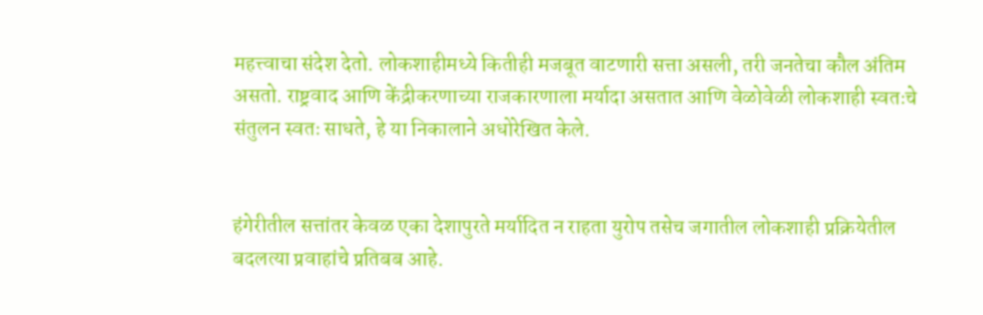महत्त्वाचा संदेश देतो. लोकशाहीमध्ये कितीही मजबूत वाटणारी सत्ता असली, तरी जनतेचा कौल अंतिम असतो. राष्ट्रवाद आणि केंद्रीकरणाच्या राजकारणाला मर्यादा असतात आणि वेळोवेळी लोकशाही स्वतःचे संतुलन स्वतः साधते, हे या निकालाने अधोरेखित केले.


हंगेरीतील सत्तांतर केवळ एका देशापुरते मर्यादित न राहता युरोप तसेच जगातील लोकशाही प्रक्रियेतील बदलत्या प्रवाहांचे प्रतिबब आहे.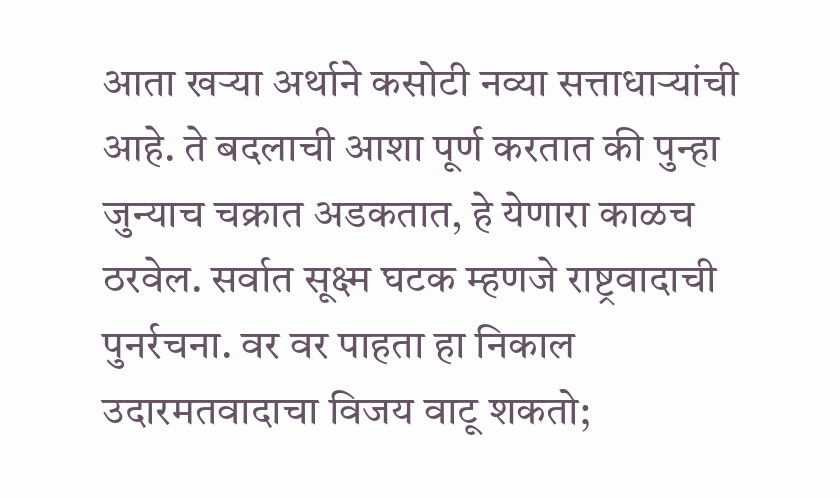आता खऱ्या अर्थाने कसोटी नव्या सत्ताधाऱ्यांची आहे. ते बदलाची आशा पूर्ण करतात की पुन्हा जुन्याच चक्रात अडकतात, हे येणारा काळच ठरवेल. सर्वात सूक्ष्म घटक म्हणजे राष्ट्रवादाची पुनर्रचना. वर वर पाहता हा निकाल उदारमतवादाचा विजय वाटू शकतो;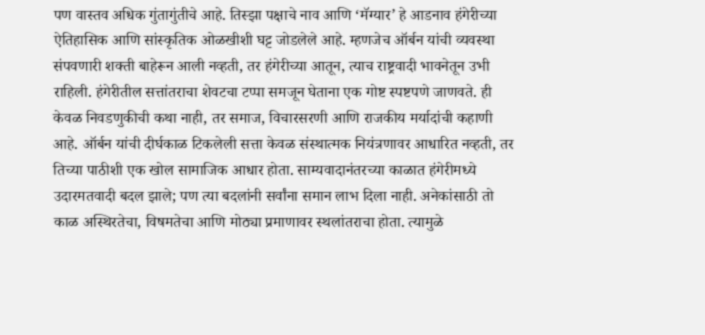पण वास्तव अधिक गुंतागुंतीचे आहे. तिस्झा पक्षाचे नाव आणि ‘मॅग्यार’ हे आडनाव हंगेरीच्या ऐतिहासिक आणि सांस्कृतिक ओळखीशी घट्ट जोडलेले आहे. म्हणजेच ऑर्बन यांची व्यवस्था संपवणारी शक्ती बाहेरून आली नव्हती, तर हंगेरीच्या आतून, त्याच राष्ट्रवादी भावनेतून उभी राहिली. हंगेरीतील सत्तांतराचा शेवटचा टप्पा समजून घेताना एक गोष्ट स्पष्टपणे जाणवते. ही केवळ निवडणुकीची कथा नाही, तर समाज, विचारसरणी आणि राजकीय मर्यादांची कहाणी आहे. ऑर्बन यांची दीर्घकाळ टिकलेली सत्ता केवळ संस्थात्मक नियंत्रणावर आधारित नव्हती, तर तिच्या पाठीशी एक खोल सामाजिक आधार होता. साम्यवादानंतरच्या काळात हंगेरीमध्ये उदारमतवादी बदल झाले; पण त्या बदलांनी सर्वांना समान लाभ दिला नाही. अनेकांसाठी तो काळ अस्थिरतेचा, विषमतेचा आणि मोठ्या प्रमाणावर स्थलांतराचा होता. त्यामुळे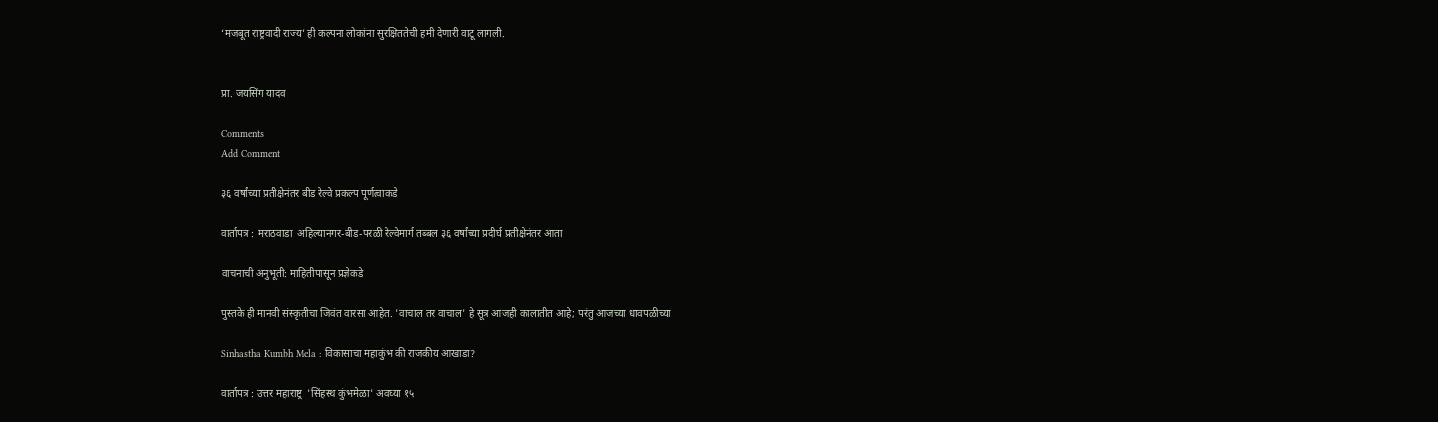‘मजबूत राष्ट्रवादी राज्य’ ही कल्पना लोकांना सुरक्षिततेची हमी देणारी वाटू लागली.


प्रा. जयसिंग यादव

Comments
Add Comment

३६ वर्षांच्या प्रतीक्षेनंतर बीड रेल्वे प्रकल्प पूर्णत्वाकडे

वार्तापत्र : मराठवाडा  अहिल्यानगर-बीड-परळी रेल्वेमार्ग तब्बल ३६ वर्षांच्या प्रदीर्घ प्रतीक्षेनंतर आता

वाचनाची अनुभूती: माहितीपासून प्रज्ञेकडे

पुस्तके ही मानवी संस्कृतीचा जिवंत वारसा आहेत. 'वाचाल तर वाचाल' हे सूत्र आजही कालातीत आहे; परंतु आजच्या धावपळीच्या

Sinhastha Kumbh Mela : विकासाचा महाकुंभ की राजकीय आखाडा?

वार्तापत्र : उत्तर महाराष्ट्र  'सिंहस्थ कुंभमेळा' अवघ्या १५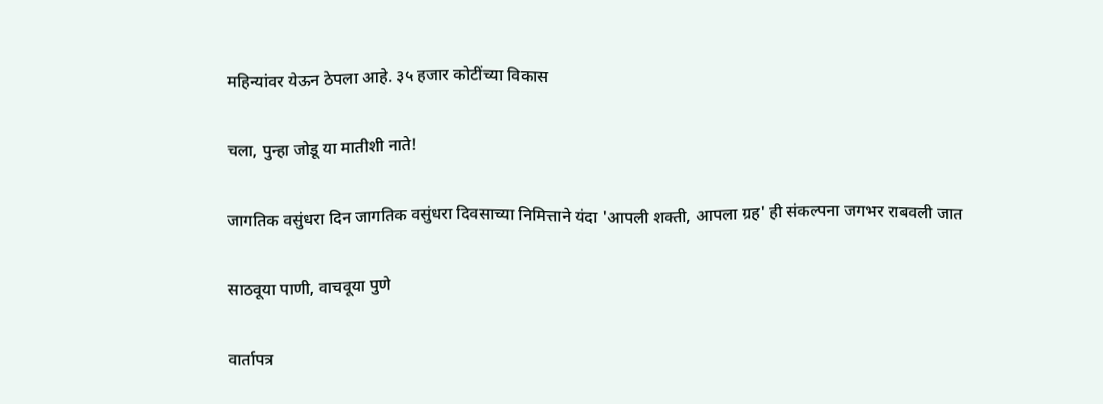महिन्यांवर येऊन ठेपला आहे. ३५ हजार कोटींच्या विकास

चला, पुन्हा जोडू या मातीशी नाते!

जागतिक वसुंधरा दिन जागतिक वसुंधरा दिवसाच्या निमित्ताने यंदा 'आपली शक्ती, आपला ग्रह' ही संकल्पना जगभर राबवली जात

साठवूया पाणी, वाचवूया पुणे

वार्तापत्र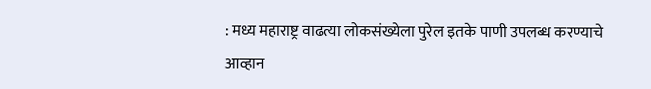: मध्य महाराष्ट्र वाढत्या लोकसंख्येला पुरेल इतके पाणी उपलब्ध करण्याचे आव्हान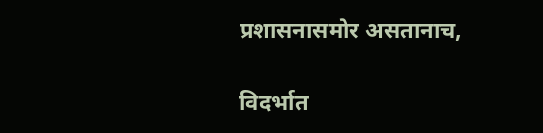प्रशासनासमोर असतानाच,

विदर्भात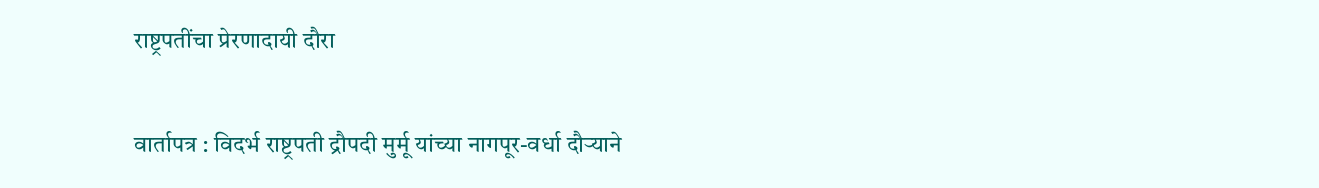राष्ट्रपतींचा प्रेरणादायी दौरा

वार्तापत्र : विदर्भ राष्ट्रपती द्रौपदी मुर्मू यांच्या नागपूर-वर्धा दौऱ्याने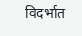विदर्भात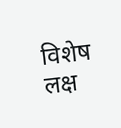विशेष लक्ष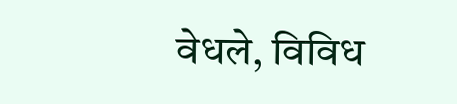वेधले, विविध